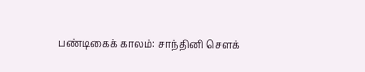பண்டிகைக் காலம்: சாந்தினி சௌக்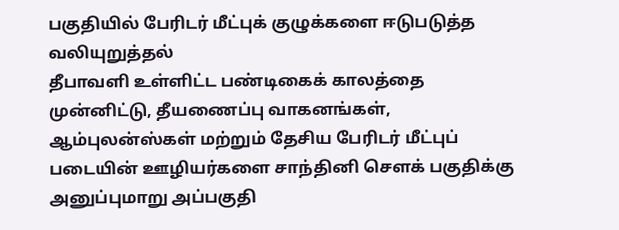பகுதியில் பேரிடர் மீட்புக் குழுக்களை ஈடுபடுத்த வலியுறுத்தல்
தீபாவளி உள்ளிட்ட பண்டிகைக் காலத்தை முன்னிட்டு, தீயணைப்பு வாகனங்கள், ஆம்புலன்ஸ்கள் மற்றும் தேசிய பேரிடர் மீட்புப் படையின் ஊழியர்களை சாந்தினி சௌக் பகுதிக்கு அனுப்புமாறு அப்பகுதி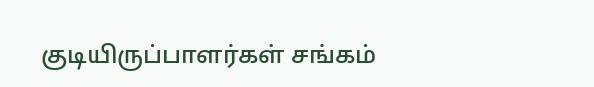குடியிருப்பாளர்கள் சங்கம்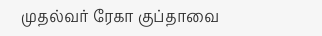முதல்வர் ரேகா குப்தாவை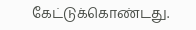கேட்டுக்கொண்டது.